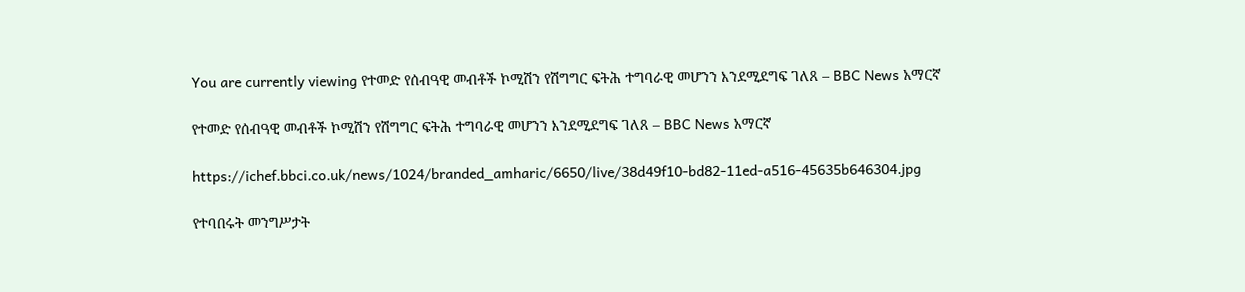You are currently viewing የተመድ የሰብዓዊ መብቶች ኮሚሽን የሽግግር ፍትሕ ተግባራዊ መሆንን እንደሚደግፍ ገለጸ – BBC News አማርኛ

የተመድ የሰብዓዊ መብቶች ኮሚሽን የሽግግር ፍትሕ ተግባራዊ መሆንን እንደሚደግፍ ገለጸ – BBC News አማርኛ

https://ichef.bbci.co.uk/news/1024/branded_amharic/6650/live/38d49f10-bd82-11ed-a516-45635b646304.jpg

የተባበሩት መንግሥታት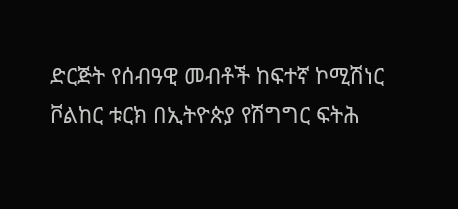ድርጅት የሰብዓዊ መብቶች ከፍተኛ ኮሚሽነር ቮልከር ቱርክ በኢትዮጵያ የሽግግር ፍትሕ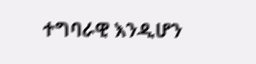ተግባራዊ እንዲሆን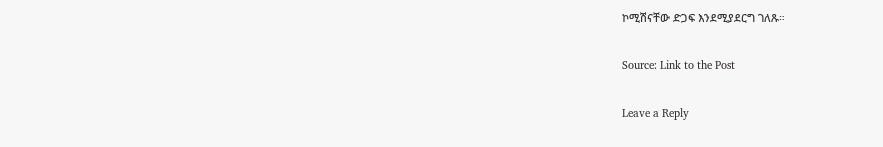ኮሚሽናቸው ድጋፍ እንደሚያደርግ ገለጹ።

Source: Link to the Post

Leave a Reply